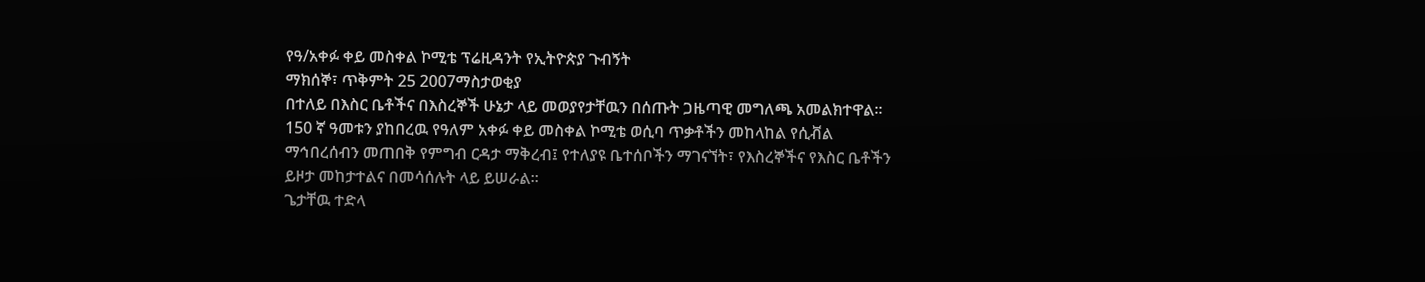የዓ/አቀፉ ቀይ መስቀል ኮሚቴ ፕሬዚዳንት የኢትዮጵያ ጉብኝት
ማክሰኞ፣ ጥቅምት 25 2007ማስታወቂያ
በተለይ በእስር ቤቶችና በእስረኞች ሁኔታ ላይ መወያየታቸዉን በሰጡት ጋዜጣዊ መግለጫ አመልክተዋል። 150 ኛ ዓመቱን ያከበረዉ የዓለም አቀፉ ቀይ መስቀል ኮሚቴ ወሲባ ጥቃቶችን መከላከል የሲቭል ማኅበረሰብን መጠበቅ የምግብ ርዳታ ማቅረብ፤ የተለያዩ ቤተሰቦችን ማገናኘት፣ የእስረኞችና የእስር ቤቶችን ይዞታ መከታተልና በመሳሰሉት ላይ ይሠራል።
ጌታቸዉ ተድላ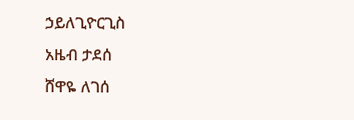ኃይለጊዮርጊስ
አዜብ ታደሰ
ሸዋዬ ለገሰ